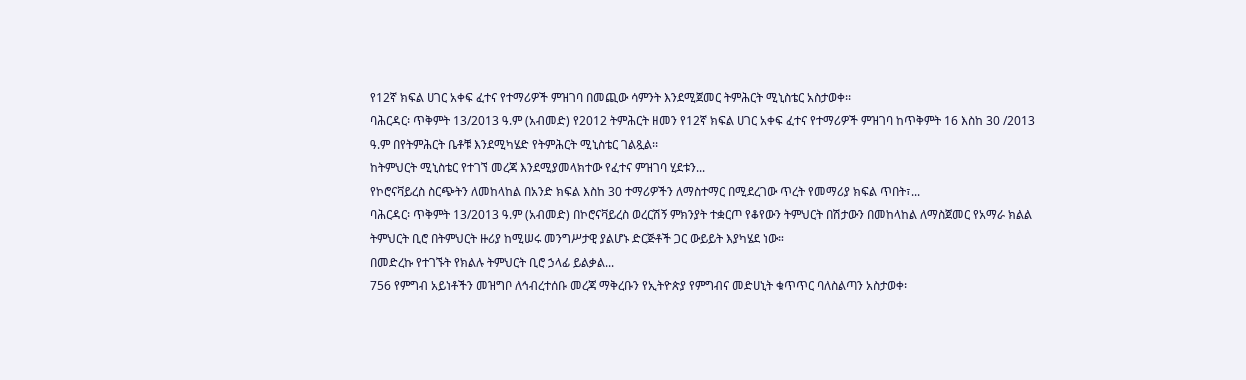የ12ኛ ክፍል ሀገር አቀፍ ፈተና የተማሪዎች ምዝገባ በመጪው ሳምንት እንደሚጀመር ትምሕርት ሚኒስቴር አስታወቀ፡፡
ባሕርዳር፡ ጥቅምት 13/2013 ዓ.ም (አብመድ) የ2012 ትምሕርት ዘመን የ12ኛ ክፍል ሀገር አቀፍ ፈተና የተማሪዎች ምዝገባ ከጥቅምት 16 እስከ 30 /2013 ዓ.ም በየትምሕርት ቤቶቹ እንደሚካሄድ የትምሕርት ሚኒስቴር ገልጿል፡፡
ከትምህርት ሚኒስቴር የተገኘ መረጃ እንደሚያመላክተው የፈተና ምዝገባ ሂደቱን...
የኮሮናቫይረስ ስርጭትን ለመከላከል በአንድ ክፍል እስከ 30 ተማሪዎችን ለማስተማር በሚደረገው ጥረት የመማሪያ ክፍል ጥበት፣...
ባሕርዳር፡ ጥቅምት 13/2013 ዓ.ም (አብመድ) በኮሮናቫይረስ ወረርሽኝ ምክንያት ተቋርጦ የቆየውን ትምህርት በሽታውን በመከላከል ለማስጀመር የአማራ ክልል ትምህርት ቢሮ በትምህርት ዙሪያ ከሚሠሩ መንግሥታዊ ያልሆኑ ድርጅቶች ጋር ውይይት እያካሄደ ነው።
በመድረኩ የተገኙት የክልሉ ትምህርት ቢሮ ኃላፊ ይልቃል...
756 የምግብ አይነቶችን መዝግቦ ለኅብረተሰቡ መረጃ ማቅረቡን የኢትዮጵያ የምግብና መድሀኒት ቁጥጥር ባለስልጣን አስታወቀ፡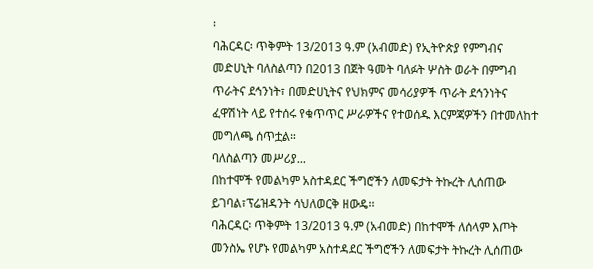፡
ባሕርዳር፡ ጥቅምት 13/2013 ዓ.ም (አብመድ) የኢትዮጵያ የምግብና መድሀኒት ባለስልጣን በ2013 በጀት ዓመት ባለፉት ሦስት ወራት በምግብ ጥራትና ደኅንነት፣ በመድሀኒትና የህክምና መሳሪያዎች ጥራት ደኅንነትና ፈዋሽነት ላይ የተሰሩ የቁጥጥር ሥራዎችና የተወሰዱ እርምጃዎችን በተመለከተ መግለጫ ሰጥቷል።
ባለስልጣን መሥሪያ...
በከተሞች የመልካም አስተዳደር ችግሮችን ለመፍታት ትኩረት ሊሰጠው ይገባል፣ፕሬዝዳንት ሳህለወርቅ ዘውዴ፡፡
ባሕርዳር፡ ጥቅምት 13/2013 ዓ.ም (አብመድ) በከተሞች ለሰላም እጦት መንስኤ የሆኑ የመልካም አስተዳደር ችግሮችን ለመፍታት ትኩረት ሊሰጠው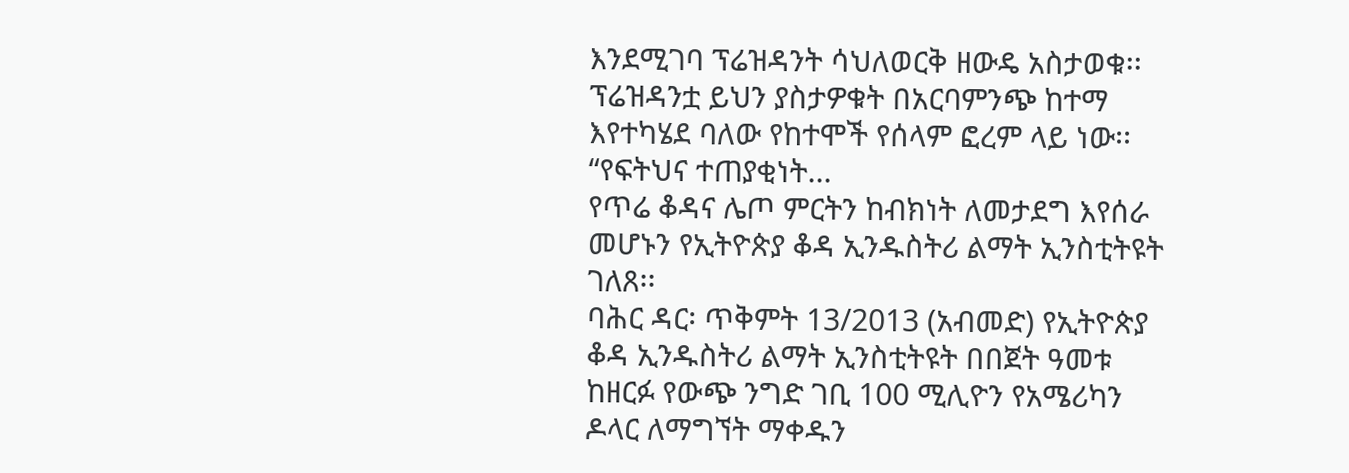እንደሚገባ ፕሬዝዳንት ሳህለወርቅ ዘውዴ አስታወቁ፡፡
ፕሬዝዳንቷ ይህን ያስታዎቁት በአርባምንጭ ከተማ እየተካሄደ ባለው የከተሞች የሰላም ፎረም ላይ ነው፡፡ “የፍትህና ተጠያቂነት...
የጥሬ ቆዳና ሌጦ ምርትን ከብክነት ለመታደግ እየሰራ መሆኑን የኢትዮጵያ ቆዳ ኢንዱስትሪ ልማት ኢንስቲትዩት ገለጸ፡፡
ባሕር ዳር፡ ጥቅምት 13/2013 (አብመድ) የኢትዮጵያ ቆዳ ኢንዱስትሪ ልማት ኢንስቲትዩት በበጀት ዓመቱ ከዘርፉ የውጭ ንግድ ገቢ 100 ሚሊዮን የአሜሪካን ዶላር ለማግኘት ማቀዱን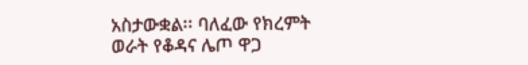አስታውቋል፡፡ ባለፈው የክረምት ወራት የቆዳና ሌጦ ዋጋ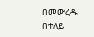በመውረዱ በተለይ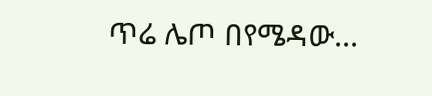ጥሬ ሌጦ በየሜዳው...